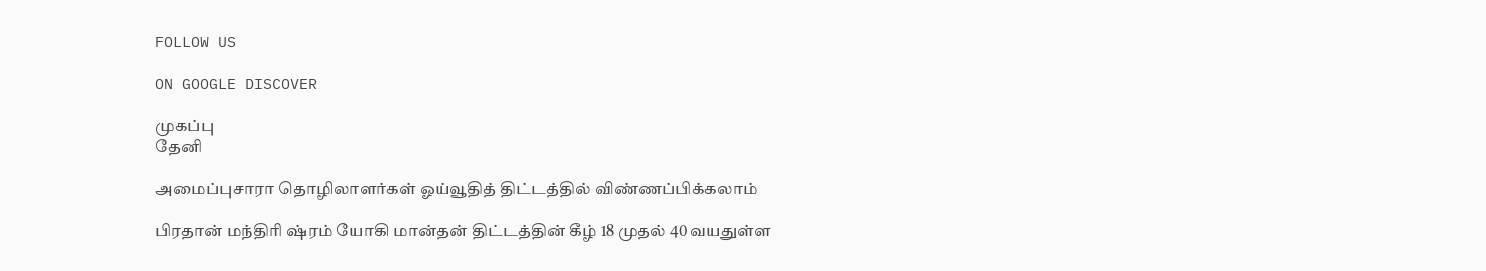FOLLOW US

ON GOOGLE DISCOVER

முகப்பு
தேனி

அமைப்புசாரா தொழிலாளர்கள் ஓய்வூதித் திட்டத்தில் விண்ணப்பிக்கலாம்

பிரதான் மந்திரி ஷ்ரம் யோகி மான்தன் திட்டத்தின் கீழ் 18 முதல் 40 வயதுள்ள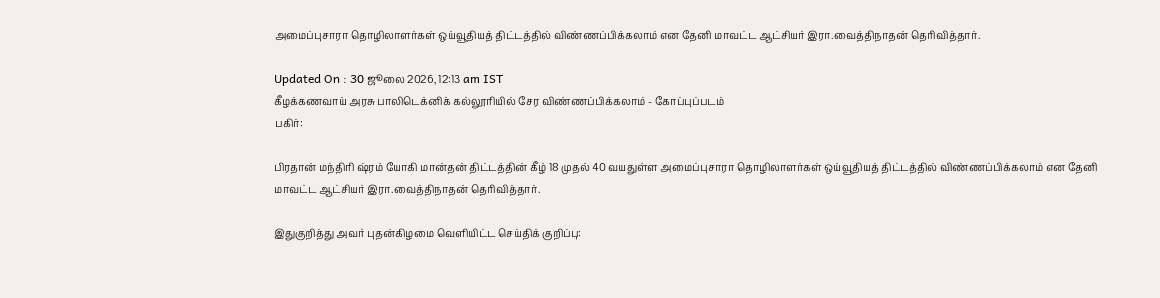அமைப்புசாரா தொழிலாளர்கள் ஒய்வூதியத் திட்டத்தில் விண்ணப்பிக்கலாம் என தேனி மாவட்ட ஆட்சியர் இரா.வைத்திநாதன் தெரிவித்தார்.

Updated On : 30 ஜூலை 2026, 12:13 am IST
கீழக்கணவாய் அரசு பாலிடெக்னிக் கல்லூரியில் சேர விண்ணப்பிக்கலாம் - கோப்புப்படம்
பகிர்:

பிரதான் மந்திரி ஷ்ரம் யோகி மான்தன் திட்டத்தின் கீழ் 18 முதல் 40 வயதுள்ள அமைப்புசாரா தொழிலாளர்கள் ஒய்வூதியத் திட்டத்தில் விண்ணப்பிக்கலாம் என தேனி மாவட்ட ஆட்சியர் இரா.வைத்திநாதன் தெரிவித்தார்.

இதுகுறித்து அவர் புதன்கிழமை வெளியிட்ட செய்திக் குறிப்பு: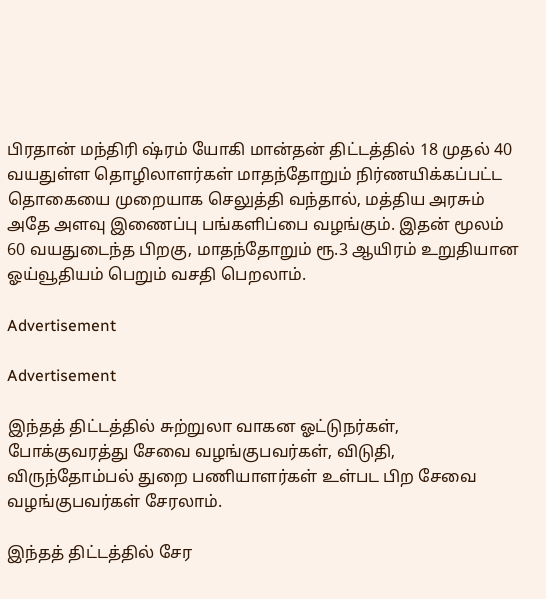பிரதான் மந்திரி ஷ்ரம் யோகி மான்தன் திட்டத்தில் 18 முதல் 40 வயதுள்ள தொழிலாளர்கள் மாதந்தோறும் நிர்ணயிக்கப்பட்ட தொகையை முறையாக செலுத்தி வந்தால், மத்திய அரசும் அதே அளவு இணைப்பு பங்களிப்பை வழங்கும். இதன் மூலம் 60 வயதுடைந்த பிறகு, மாதந்தோறும் ரூ.3 ஆயிரம் உறுதியான ஓய்வூதியம் பெறும் வசதி பெறலாம்.

Advertisement

Advertisement

இந்தத் திட்டத்தில் சுற்றுலா வாகன ஓட்டுநர்கள், போக்குவரத்து சேவை வழங்குபவர்கள், விடுதி, விருந்தோம்பல் துறை பணியாளர்கள் உள்பட பிற சேவை வழங்குபவர்கள் சேரலாம்.

இந்தத் திட்டத்தில் சேர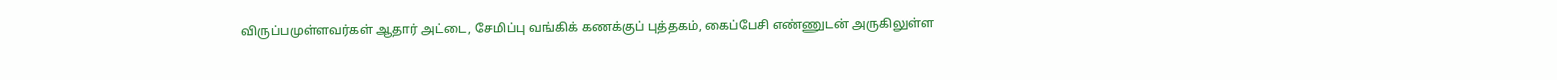விருப்பமுள்ளவர்கள் ஆதார் அட்டை, சேமிப்பு வங்கிக் கணக்குப் புத்தகம், கைப்பேசி எண்ணுடன் அருகிலுள்ள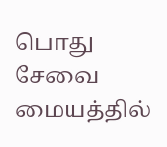பொது சேவை மையத்தில்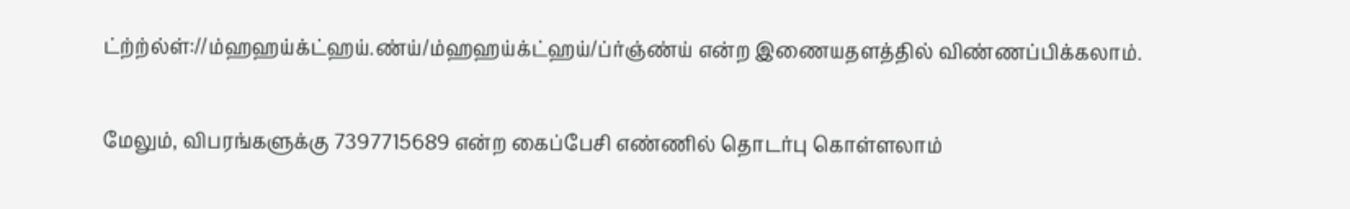ட்ற்ற்ல்ள்://ம்ஹஹய்க்ட்ஹய்.ண்ய்/ம்ஹஹய்க்ட்ஹய்/ப்ர்ஞ்ண்ய் என்ற இணையதளத்தில் விண்ணப்பிக்கலாம்.

மேலும், விபரங்களுக்கு 7397715689 என்ற கைப்பேசி எண்ணில் தொடர்பு கொள்ளலாம்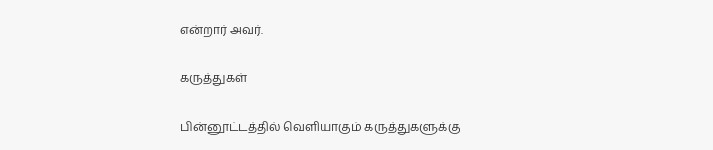என்றார் அவர்.

கருத்துகள்

பின்னூட்டத்தில் வெளியாகும் கருத்துகளுக்கு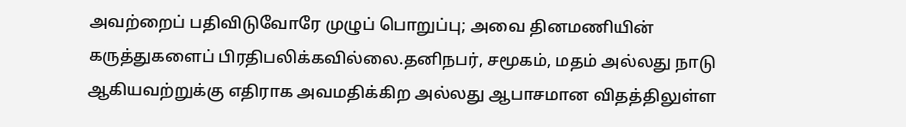அவற்றைப் பதிவிடுவோரே முழுப் பொறுப்பு; அவை தினமணியின் கருத்துகளைப் பிரதிபலிக்கவில்லை.தனிநபர், சமூகம், மதம் அல்லது நாடு ஆகியவற்றுக்கு எதிராக அவமதிக்கிற அல்லது ஆபாசமான விதத்திலுள்ள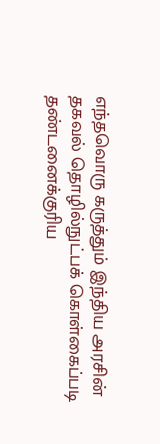எந்தவொரு கருத்தும் இந்திய அரசின் தகவல் தொழில்நுட்பக் கொள்கைப்படி தண்டனைக்குரிய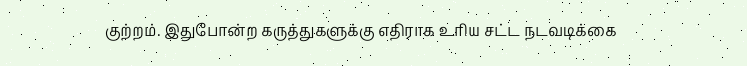குற்றம். இதுபோன்ற கருத்துகளுக்கு எதிராக உரிய சட்ட நடவடிக்கை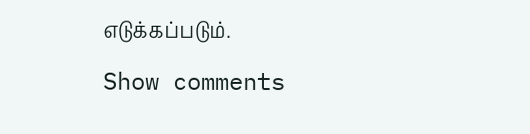எடுக்கப்படும்.

Show comments